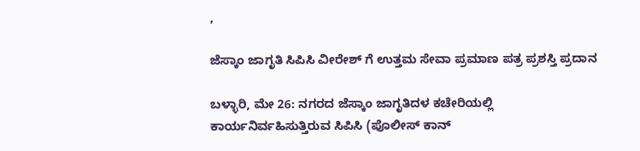,

ಜೆಸ್ಕಾಂ ಜಾಗೃತಿ ಸಿಪಿಸಿ ವೀರೇಶ್ ಗೆ ಉತ್ತಮ ಸೇವಾ ಪ್ರಮಾಣ ಪತ್ರ ಪ್ರಶಸ್ತಿ ಪ್ರದಾನ

ಬಳ್ಳಾರಿ, ಮೇ 26: ನಗರದ ಜೆಸ್ಕಾಂ ಜಾಗೃತಿದಳ ಕಚೇರಿಯಲ್ಲಿ ಕಾರ್ಯನಿರ್ವಹಿಸುತ್ತಿರುವ ಸಿಪಿಸಿ (ಪೊಲೀಸ್ ಕಾನ್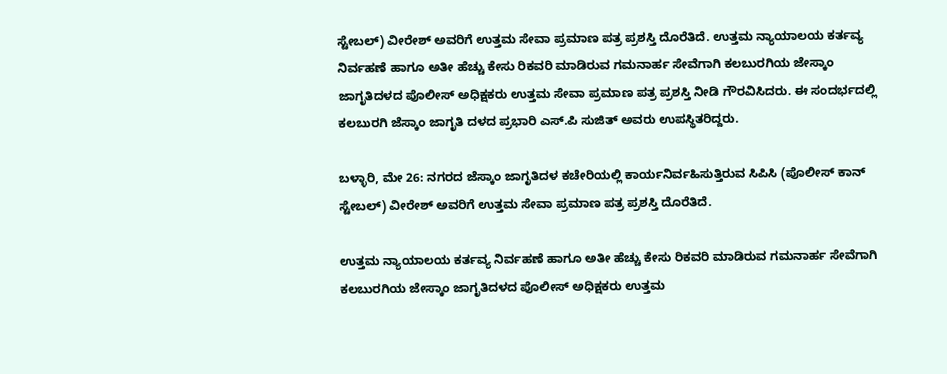ಸ್ಟೇಬಲ್) ವೀರೇಶ್ ಅವರಿಗೆ ಉತ್ತಮ ಸೇವಾ ಪ್ರಮಾಣ ಪತ್ರ ಪ್ರಶಸ್ತಿ ದೊರೆತಿದೆ. ಉತ್ತಮ ನ್ಯಾಯಾಲಯ ಕರ್ತವ್ಯ ನಿರ್ವಹಣೆ ಹಾಗೂ ಅತೀ ಹೆಚ್ಚು ಕೇಸು ರಿಕವರಿ ಮಾಡಿರುವ ಗಮನಾರ್ಹ ಸೇವೆಗಾಗಿ ಕಲಬುರಗಿಯ ಜೇಸ್ಕಾಂ ಜಾಗೃತಿದಳದ ಪೊಲೀಸ್ ಅಧಿಕ್ಷಕರು ಉತ್ತಮ ಸೇವಾ ಪ್ರಮಾಣ ಪತ್ರ ಪ್ರಶಸ್ತಿ ನೀಡಿ ಗೌರವಿಸಿದರು. ಈ ಸಂದರ್ಭದಲ್ಲಿ ಕಲಬುರಗಿ ಜೆಸ್ಕಾಂ ಜಾಗೃತಿ ದಳದ ಪ್ರಭಾರಿ ಎಸ್.ಪಿ ಸುಜಿತ್ ಅವರು ಉಪಸ್ಥಿತರಿದ್ದರು.

ಬಳ್ಳಾರಿ, ಮೇ 26: ನಗರದ ಜೆಸ್ಕಾಂ ಜಾಗೃತಿದಳ ಕಚೇರಿಯಲ್ಲಿ ಕಾರ್ಯನಿರ್ವಹಿಸುತ್ತಿರುವ ಸಿಪಿಸಿ (ಪೊಲೀಸ್ ಕಾನ್ ಸ್ಟೇಬಲ್) ವೀರೇಶ್ ಅವರಿಗೆ ಉತ್ತಮ ಸೇವಾ ಪ್ರಮಾಣ ಪತ್ರ ಪ್ರಶಸ್ತಿ ದೊರೆತಿದೆ.

ಉತ್ತಮ ನ್ಯಾಯಾಲಯ ಕರ್ತವ್ಯ ನಿರ್ವಹಣೆ ಹಾಗೂ ಅತೀ ಹೆಚ್ಚು ಕೇಸು ರಿಕವರಿ ಮಾಡಿರುವ ಗಮನಾರ್ಹ ಸೇವೆಗಾಗಿ ಕಲಬುರಗಿಯ ಜೇಸ್ಕಾಂ ಜಾಗೃತಿದಳದ ಪೊಲೀಸ್ ಅಧಿಕ್ಷಕರು ಉತ್ತಮ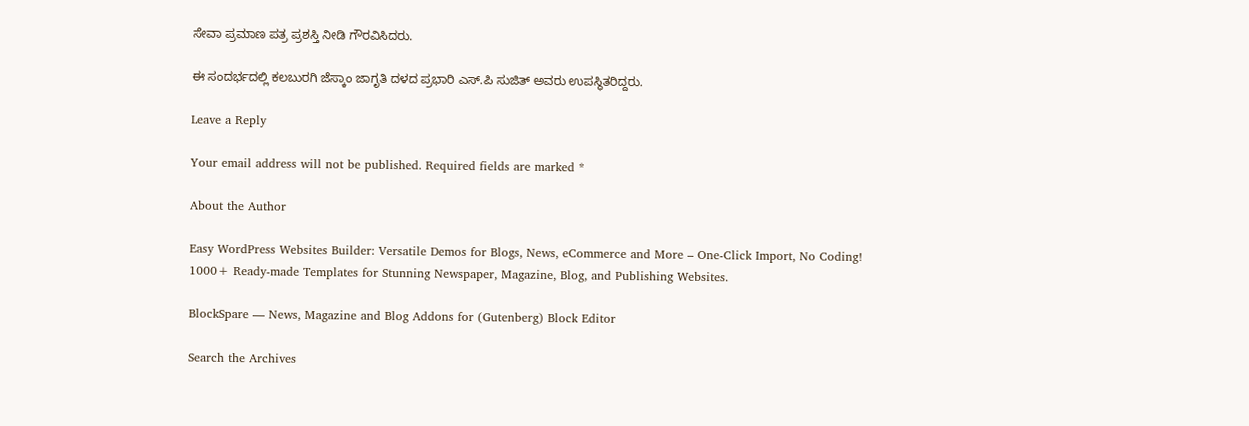ಸೇವಾ ಪ್ರಮಾಣ ಪತ್ರ ಪ್ರಶಸ್ತಿ ನೀಡಿ ಗೌರವಿಸಿದರು.

ಈ ಸಂದರ್ಭದಲ್ಲಿ ಕಲಬುರಗಿ ಜೆಸ್ಕಾಂ ಜಾಗೃತಿ ದಳದ ಪ್ರಭಾರಿ ಎಸ್.ಪಿ ಸುಜಿತ್ ಅವರು ಉಪಸ್ಥಿತರಿದ್ದರು.

Leave a Reply

Your email address will not be published. Required fields are marked *

About the Author

Easy WordPress Websites Builder: Versatile Demos for Blogs, News, eCommerce and More – One-Click Import, No Coding! 1000+ Ready-made Templates for Stunning Newspaper, Magazine, Blog, and Publishing Websites.

BlockSpare — News, Magazine and Blog Addons for (Gutenberg) Block Editor

Search the Archives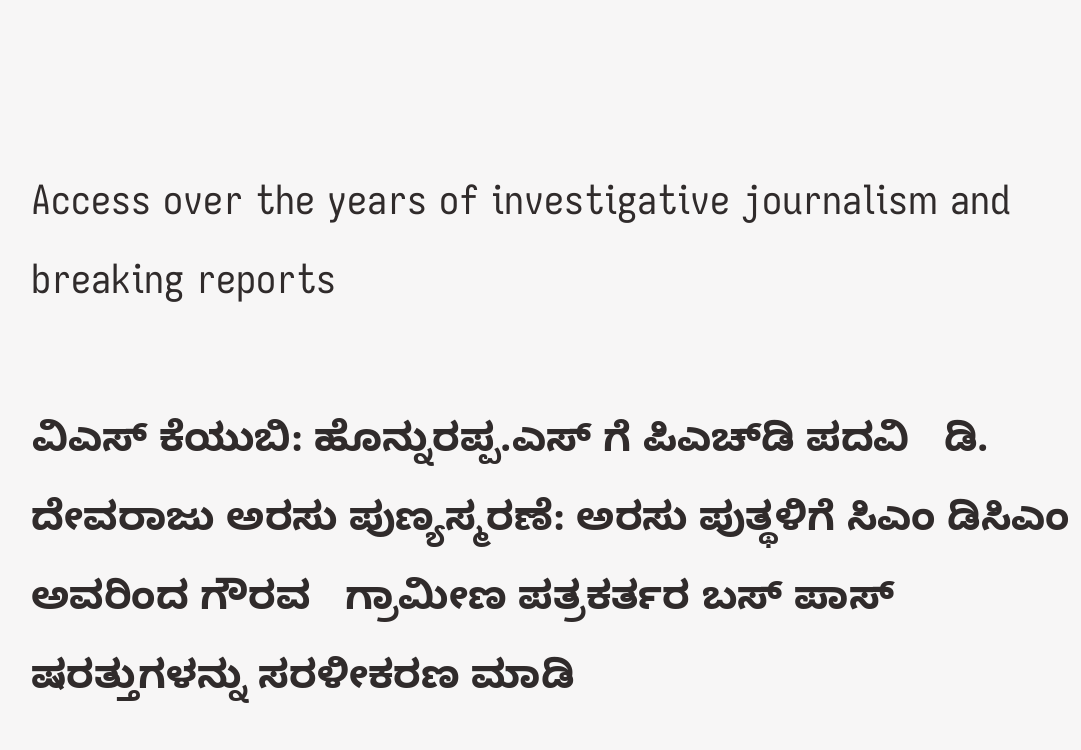Access over the years of investigative journalism and breaking reports

ವಿಎಸ್ ಕೆಯುಬಿ: ಹೊನ್ನುರಪ್ಪ.ಎಸ್ ಗೆ ಪಿಎಚ್‌ಡಿ ಪದವಿ   ಡಿ. ದೇವರಾಜು ಅರಸು ಪುಣ್ಯಸ್ಮರಣೆ: ಅರಸು ಪುತ್ಥಳಿಗೆ ಸಿಎಂ ಡಿಸಿಎಂ ಅವರಿಂದ ಗೌರವ   ಗ್ರಾಮೀಣ ಪತ್ರಕರ್ತರ ಬಸ್ ಪಾಸ್ ಷರತ್ತುಗಳನ್ನು ಸರಳೀಕರಣ ಮಾಡಿ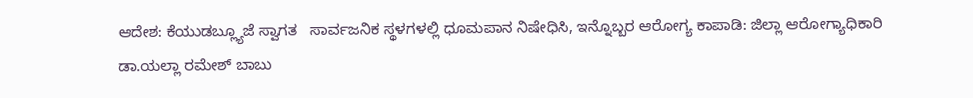ಆದೇಶ: ಕೆಯುಡಬ್ಲ್ಯೂಜೆ ಸ್ವಾಗತ   ಸಾರ್ವಜನಿಕ ಸ್ಥಳಗಳಲ್ಲಿ ಧೂಮಪಾನ ನಿಷೇಧಿಸಿ, ಇನ್ನೊಬ್ಬರ ಆರೋಗ್ಯ ಕಾಪಾಡಿ: ಜಿಲ್ಲಾ ಆರೋಗ್ಯಾಧಿಕಾರಿ ಡಾ.ಯಲ್ಲಾ ರಮೇಶ್ ಬಾಬು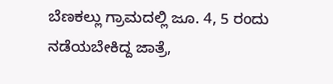ಬೆಣಕಲ್ಲು ಗ್ರಾಮದಲ್ಲಿ ಜೂ. 4, 5 ರಂದು ನಡೆಯಬೇಕಿದ್ದ ಜಾತ್ರೆ,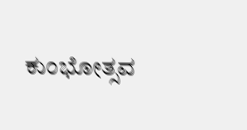ಕುಂಭೋತ್ಸವ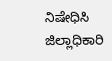ನಿಷೇಧಿಸಿ ಜಿಲ್ಲಾಧಿಕಾರಿ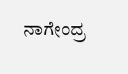ನಾಗೇಂದ್ರ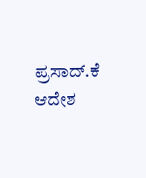ಪ್ರಸಾದ್.ಕೆ ಆದೇಶ